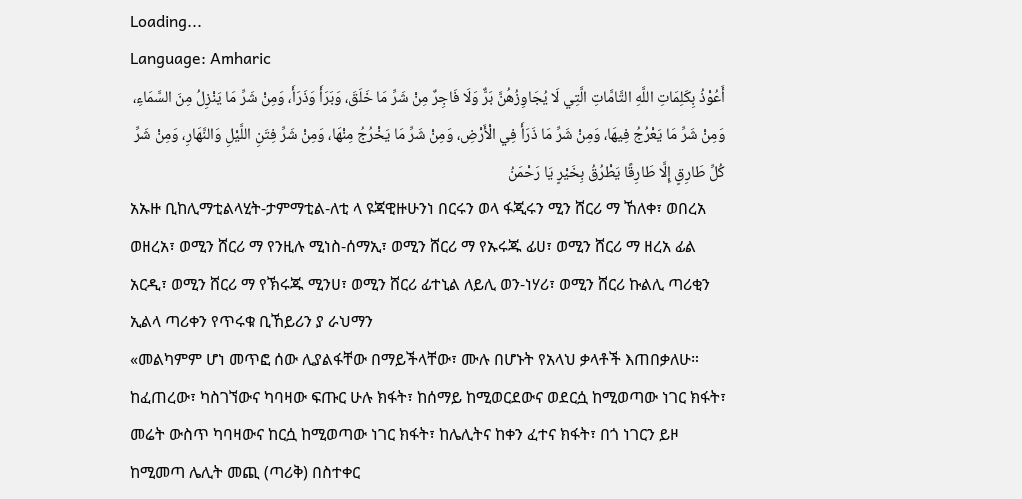Loading...
Language: Amharic
أَعُوْذُ بِكَلِمَاتِ اللَّهِ التَّامَّاتِ الَّتِي لَا يُجَاوِزُهُنَّ بَرٌّ وَلَا فَاجِرٌ مِنْ شَرِّ مَا خَلَقَ، وَبَرَأَ وَذَرَأَ، وَمِنْ شَرِّ مَا يَنْزِلُ مِنَ السَّمَاءِ، وَمِنْ شَرِّ مَا يَعْرُجُ فِيهَا، وَمِنْ شَرِّ مَا ذَرَأَ فِي الْأَرْضِ، وَمِنْ شَرِّ مَا يَخْرُجُ مِنْهَا، وَمِنْ شَرِّ فِتَنِ اللَّيْلِ وَالنَّهَارِ، وَمِنْ شَرِّ كُلِّ طَارِقٍ إِلَّا طَارِقًا يَطْرُقُ بِخَيْرٍ يَا رَحْمَنُ
አኡዙ ቢከሊማቲልላሂት-ታምማቲል-ለቲ ላ ዩጃዊዙሁንነ በርሩን ወላ ፋጂሩን ሚን ሸርሪ ማ ኸለቀ፣ ወበረአ ወዘረአ፣ ወሚን ሸርሪ ማ የንዚሉ ሚነስ-ሰማኢ፣ ወሚን ሸርሪ ማ የኡሩጁ ፊሀ፣ ወሚን ሸርሪ ማ ዘረአ ፊል አርዲ፣ ወሚን ሸርሪ ማ የኽሩጁ ሚንሀ፣ ወሚን ሸርሪ ፊተኒል ለይሊ ወን-ነሃሪ፣ ወሚን ሸርሪ ኩልሊ ጣሪቂን ኢልላ ጣሪቀን የጥሩቁ ቢኸይሪን ያ ራህማን
«መልካምም ሆነ መጥፎ ሰው ሊያልፋቸው በማይችላቸው፣ ሙሉ በሆኑት የአላህ ቃላቶች እጠበቃለሁ። ከፈጠረው፣ ካስገኘውና ካባዛው ፍጡር ሁሉ ክፋት፣ ከሰማይ ከሚወርደውና ወደርሷ ከሚወጣው ነገር ክፋት፣ መሬት ውስጥ ካባዛውና ከርሷ ከሚወጣው ነገር ክፋት፣ ከሌሊትና ከቀን ፈተና ክፋት፣ በጎ ነገርን ይዞ ከሚመጣ ሌሊት መጪ (ጣሪቅ) በስተቀር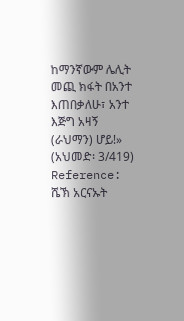ከማንኛውም ሌሊት መጪ ክፋት በአንተ እጠበቃለሁ፣ አንተ እጅግ አዛኝ (ራህማን) ሆይ!» (አህመድ፡ 3/419)
Reference: ሼኽ አርናኡት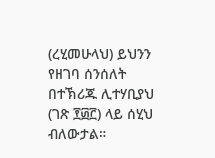(ረሂመሁላህ) ይህንን የዘገባ ሰንሰለት በተኽሪጁ ሊተሃቢያህ (ገጽ ፻፴፫) ላይ ሰሂህ ብለውታል።